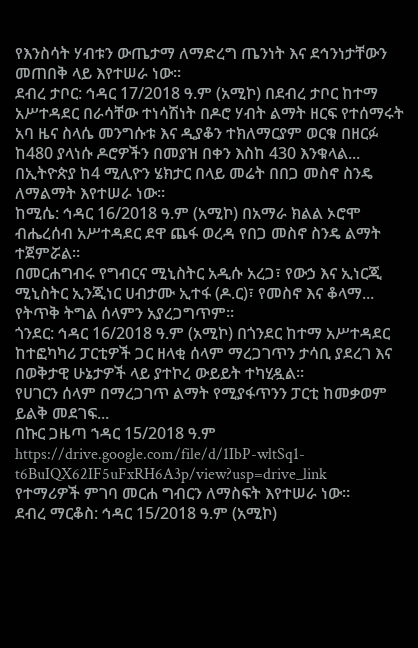የእንስሳት ሃብቱን ውጤታማ ለማድረግ ጤንነት እና ደኅንነታቸውን መጠበቅ ላይ እየተሠራ ነው፡፡
ደብረ ታቦር: ኅዳር 17/2018 ዓ.ም (አሚኮ) በደብረ ታቦር ከተማ አሥተዳደር በራሳቸው ተነሳሽነት በዶሮ ሃብት ልማት ዘርፍ የተሰማሩት አባ ዜና ስላሴ መንግሱቱ እና ዲያቆን ተክለማርያም ወርቁ በዘርፉ ከ480 ያላነሱ ዶሮዎችን በመያዝ በቀን እስከ 430 እንቁላል...
በኢትዮጵያ ከ4 ሚሊዮን ሄክታር በላይ መሬት በበጋ መስኖ ስንዴ ለማልማት እየተሠራ ነው።
ከሚሴ: ኅዳር 16/2018 ዓ.ም (አሚኮ) በአማራ ክልል ኦሮሞ ብሔረሰብ አሥተዳደር ደዋ ጨፋ ወረዳ የበጋ መስኖ ስንዴ ልማት ተጀምሯል።
በመርሐግብሩ የግብርና ሚኒስትር አዲሱ አረጋ፣ የውኃ እና ኢነርጂ ሚኒስትር ኢንጂነር ሀብታሙ ኢተፋ (ዶ.ር)፣ የመስኖ እና ቆላማ...
የትጥቅ ትግል ሰላምን አያረጋግጥም።
ጎንደር: ኅዳር 16/2018 ዓ.ም (አሚኮ) በጎንደር ከተማ አሥተዳደር ከተፎካካሪ ፓርቲዎች ጋር ዘላቂ ሰላም ማረጋገጥን ታሳቢ ያደረገ እና በወቅታዊ ሁኔታዎች ላይ ያተኮረ ውይይት ተካሂዷል።
የሀገርን ሰላም በማረጋገጥ ልማት የሚያፋጥንን ፓርቲ ከመቃወም ይልቅ መደገፍ...
በኩር ጋዜጣ ኀዳር 15/2018 ዓ.ም
https://drive.google.com/file/d/1IbP-wltSq1-t6BuIQX62IF5uFxRH6A3p/view?usp=drive_link
የተማሪዎች ምገባ መርሐ ግብርን ለማስፍት እየተሠራ ነው።
ደብረ ማርቆስ: ኅዳር 15/2018 ዓ.ም (አሚኮ)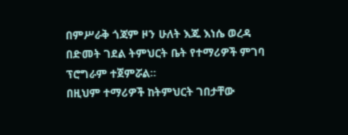በምሥራቅ ጎጃም ዞን ሁለት እጁ እነሴ ወረዳ በድመት ገደል ትምህርት ቤት የተማሪዎች ምገባ ፕሮግራም ተጀምሯል።
በዚህም ተማሪዎች ከትምህርት ገበታቸው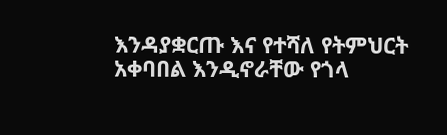እንዳያቋርጡ እና የተሻለ የትምህርት አቀባበል እንዲኖራቸው የጎላ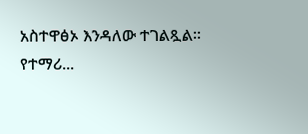አስተዋፅኦ እንዳለው ተገልጿል።
የተማሪ...